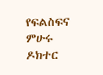የፍልስፍና ምሁሩ ዶክተር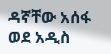ዳኛቸው አሰፋ ወደ አዲስ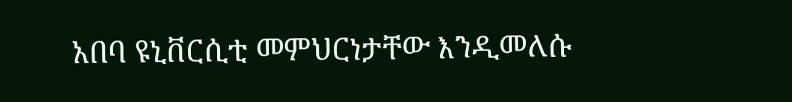አበባ ዩኒቨርሲቲ መምህርነታቸው እንዲመለሱ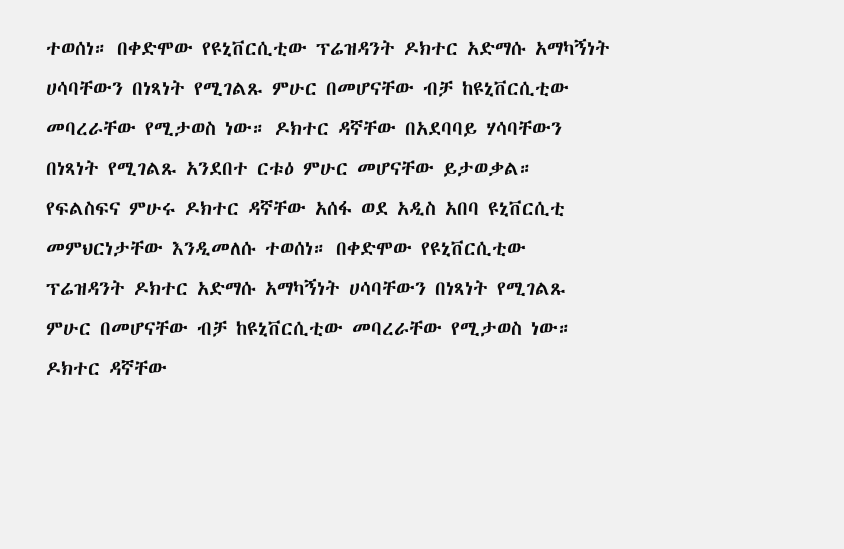ተወሰነ። በቀድሞው የዩኒቨርሲቲው ፕሬዝዳንት ዶክተር አድማሱ አማካኝነት ሀሳባቸውን በነጻነት የሚገልጹ ምሁር በመሆናቸው ብቻ ከዩኒቨርሲቲው መባረራቸው የሚታወስ ነው። ዶክተር ዳኛቸው በአደባባይ ሃሳባቸውን በነጻነት የሚገልጹ አንደበተ ርቱዕ ምሁር መሆናቸው ይታወቃል።
የፍልስፍና ምሁሩ ዶክተር ዳኛቸው አሰፋ ወደ አዲስ አበባ ዩኒቨርሲቲ መምህርነታቸው እንዲመለሱ ተወሰነ። በቀድሞው የዩኒቨርሲቲው ፕሬዝዳንት ዶክተር አድማሱ አማካኝነት ሀሳባቸውን በነጻነት የሚገልጹ ምሁር በመሆናቸው ብቻ ከዩኒቨርሲቲው መባረራቸው የሚታወስ ነው። ዶክተር ዳኛቸው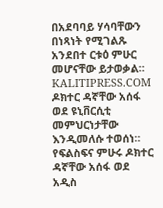በአደባባይ ሃሳባቸውን በነጻነት የሚገልጹ አንደበተ ርቱዕ ምሁር መሆናቸው ይታወቃል።
KALITIPRESS.COM
ዶክተር ዳኛቸው አሰፋ ወደ ዩኒቨርሲቲ መምህርነታቸው እንዲመለሱ ተወሰነ።
የፍልስፍና ምሁሩ ዶክተር ዳኛቸው አሰፋ ወደ አዲስ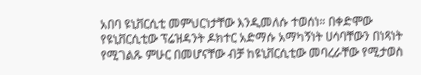አበባ ዩኒቨርሲቲ መምህርነታቸው እንዲመለሱ ተወሰነ። በቀድሞው የዩኒቨርሲቲው ፕሬዝዳንት ዶክተር አድማሱ አማካኝነት ሀሳባቸውን በነጻነት የሚገልጹ ምሁር በመሆናቸው ብቻ ከዩኒቨርሲቲው መባረራቸው የሚታወስ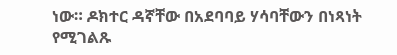ነው። ዶክተር ዳኛቸው በአደባባይ ሃሳባቸውን በነጻነት የሚገልጹ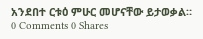አንደበተ ርቱዕ ምሁር መሆናቸው ይታወቃል።
0 Comments 0 Shares